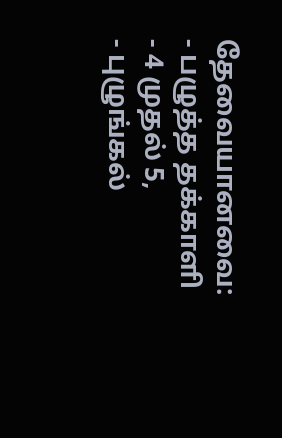தேவையானவை:
- பழுத்த தக்காளி - 4 முதல் 5,
- புழுங்கல்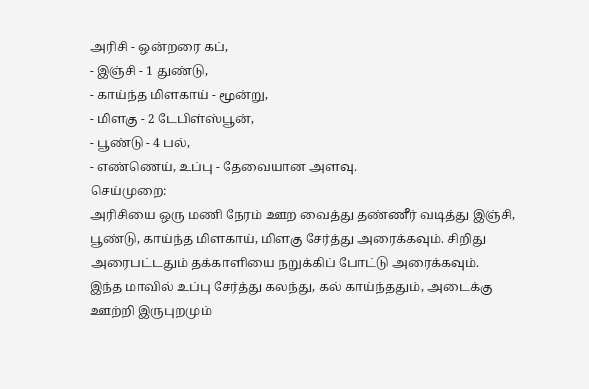அரிசி - ஒன்றரை கப்,
- இஞ்சி - 1 துண்டு,
- காய்ந்த மிளகாய் - மூன்று,
- மிளகு - 2 டேபிள்ஸ்பூன்,
- பூண்டு - 4 பல்,
- எண்ணெய், உப்பு - தேவையான அளவு.
செய்முறை:
அரிசியை ஒரு மணி நேரம் ஊற வைத்து தண்ணீர் வடித்து இஞ்சி, பூண்டு, காய்ந்த மிளகாய், மிளகு சேர்த்து அரைக்கவும். சிறிது அரைபட்டதும் தக்காளியை நறுக்கிப் போட்டு அரைக்கவும்.
இந்த மாவில் உப்பு சேர்த்து கலந்து, கல் காய்ந்ததும், அடைக்கு ஊற்றி இருபுறமும்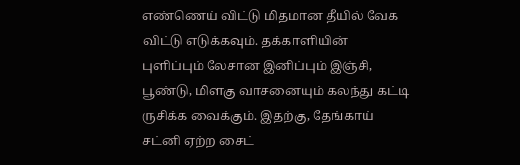எண்ணெய் விட்டு மிதமான தீயில் வேக விட்டு எடுக்கவும். தக்காளியின் புளிப்பும் லேசான இனிப்பும் இஞ்சி, பூண்டு, மிளகு வாசனையும் கலந்து கட்டி ருசிக்க வைக்கும். இதற்கு, தேங்காய் சட்னி ஏற்ற சைட்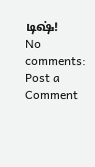டிஷ்!
No comments:
Post a Comment